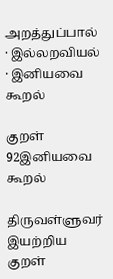அறத்துப்பால் · இல்லறவியல் · இனியவை கூறல்

குறள் 92இனியவை கூறல்

திருவள்ளுவர் இயற்றிய குறள்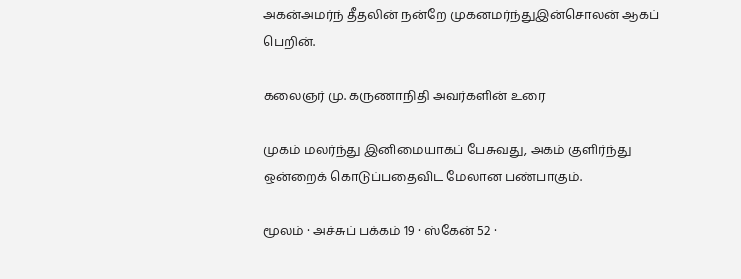அகன்அமர்ந் தீதலின் நன்றே முகனமர்ந்துஇன்சொலன் ஆகப் பெறின்.

கலைஞர் மு. கருணாநிதி அவர்களின் உரை

முகம் மலர்ந்து இனிமையாகப் பேசுவது, அகம் குளிர்ந்து ஒன்றைக் கொடுப்பதைவிட மேலான பண்பாகும்.

மூலம் · அச்சுப் பக்கம் 19 · ஸ்கேன் 52 ·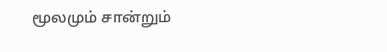மூலமும் சான்றும்